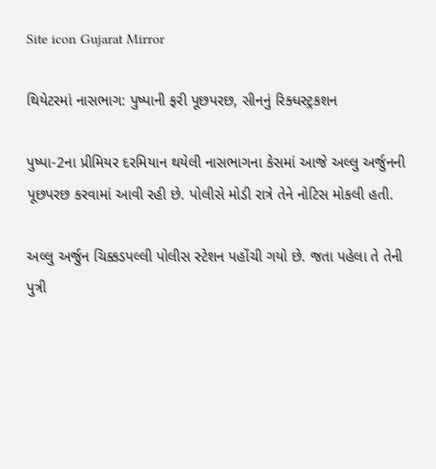Site icon Gujarat Mirror

થિયેટરમાં નાસભાગ: પુષ્પાની ફરી પૂછપરછ, સીનનું રિક્ધસ્ટ્રકશન

પુષ્પા-2ના પ્રીમિયર દરમિયાન થયેલી નાસભાગના કેસમાં આજે અલ્લુ અર્જુનની પૂછપરછ કરવામાં આવી રહી છે. પોલીસે મોડી રાત્રે તેને નોટિસ મોકલી હતી.

અલ્લુ અર્જુન ચિક્કડપલ્લી પોલીસ સ્ટેશન પહોંચી ગયો છે. જતા પહેલા તે તેની પુત્રી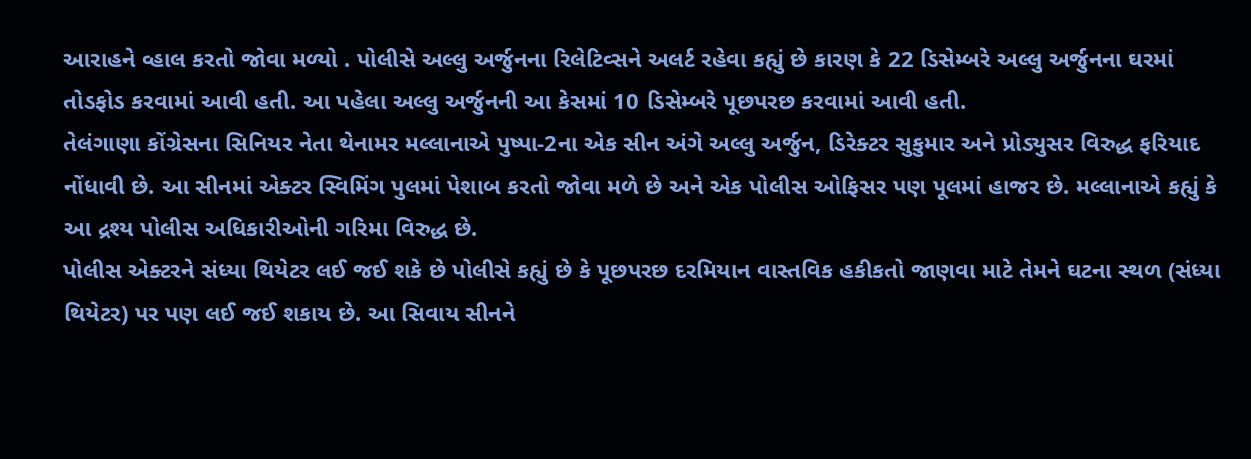આરાહને વ્હાલ કરતો જોવા મળ્યો . પોલીસે અલ્લુ અર્જુનના રિલેટિવ્સને અલર્ટ રહેવા કહ્યું છે કારણ કે 22 ડિસેમ્બરે અલ્લુ અર્જુનના ઘરમાં તોડફોડ કરવામાં આવી હતી. આ પહેલા અલ્લુ અર્જુનની આ કેસમાં 10 ડિસેમ્બરે પૂછપરછ કરવામાં આવી હતી.
તેલંગાણા કોંગ્રેસના સિનિયર નેતા થેનામર મલ્લાનાએ પુષ્પા-2ના એક સીન અંગે અલ્લુ અર્જુન, ડિરેક્ટર સુકુમાર અને પ્રોડ્યુસર વિરુદ્ધ ફરિયાદ નોંધાવી છે. આ સીનમાં એક્ટર સ્વિમિંગ પુલમાં પેશાબ કરતો જોવા મળે છે અને એક પોલીસ ઓફિસર પણ પૂલમાં હાજર છે. મલ્લાનાએ કહ્યું કે આ દ્રશ્ય પોલીસ અધિકારીઓની ગરિમા વિરુદ્ધ છે.
પોલીસ એક્ટરને સંધ્યા થિયેટર લઈ જઈ શકે છે પોલીસે કહ્યું છે કે પૂછપરછ દરમિયાન વાસ્તવિક હકીકતો જાણવા માટે તેમને ઘટના સ્થળ (સંધ્યા થિયેટર) પર પણ લઈ જઈ શકાય છે. આ સિવાય સીનને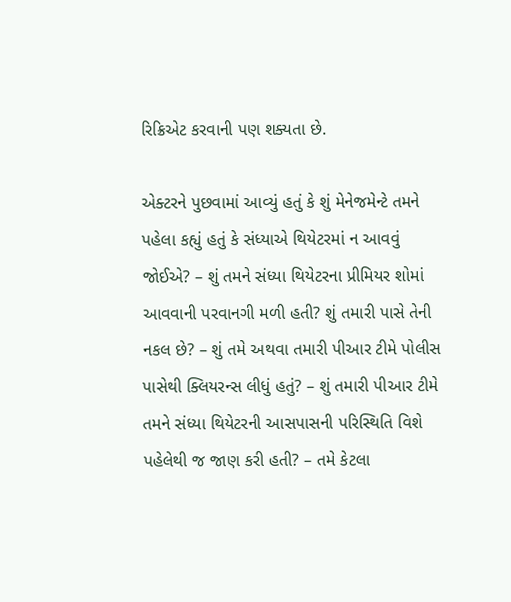રિક્રિએટ કરવાની પણ શક્યતા છે.

એક્ટરને પુછવામાં આવ્યું હતું કે શું મેનેજમેન્ટે તમને પહેલા કહ્યું હતું કે સંધ્યાએ થિયેટરમાં ન આવવું જોઈએ? – શું તમને સંધ્યા થિયેટરના પ્રીમિયર શોમાં આવવાની પરવાનગી મળી હતી? શું તમારી પાસે તેની નકલ છે? – શું તમે અથવા તમારી પીઆર ટીમે પોલીસ પાસેથી ક્લિયરન્સ લીધું હતું? – શું તમારી પીઆર ટીમે તમને સંધ્યા થિયેટરની આસપાસની પરિસ્થિતિ વિશે પહેલેથી જ જાણ કરી હતી? – તમે કેટલા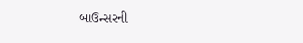બાઉન્સરની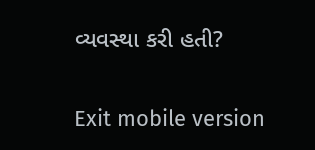વ્યવસ્થા કરી હતી?

Exit mobile version